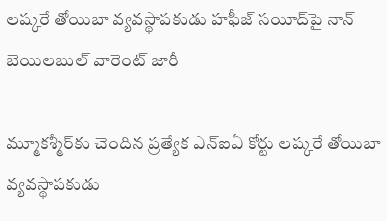లష్కరే తోయిబా వ్యవస్థాపకుడు హఫీజ్ సయీద్‌పై నాన్ బెయిలబుల్ వారెంట్ జారీ

మ్మూకశ్మీర్‌కు చెందిన ప్రత్యేక ఎన్ఐఏ కోర్టు లష్కరే తోయిబా వ్యవస్థాపకుడు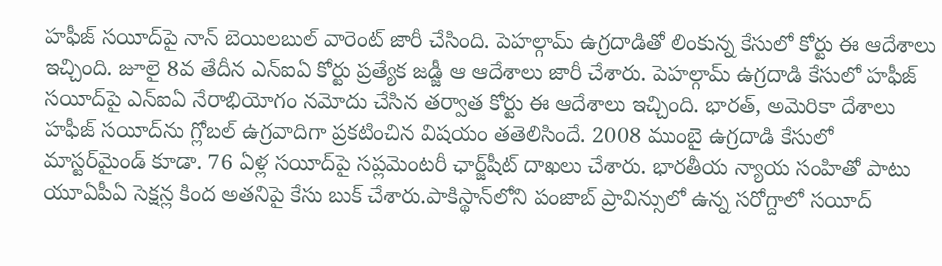హఫీజ్ సయీద్‌పై నాన్ బెయిలబుల్ వారెంట్ జారీ చేసింది. పెహల్గామ్ ఉగ్రదాడితో లింకున్న కేసులో కోర్టు ఈ ఆదేశాలు ఇచ్చింది. జూలై 8వ తేదీన ఎన్ఐఏ కోర్టు ప్రత్యేక జడ్జీ ఆ ఆదేశాలు జారీ చేశారు. పెహల్గామ్ ఉగ్రదాడి కేసులో హఫీజ్ సయీద్‌పై ఎన్ఐఏ నేరాభియోగం నమోదు చేసిన తర్వాత కోర్టు ఈ ఆదేశాలు ఇచ్చింది. భారత్‌, అమెరికా దేశాలు హఫీజ్ సయీద్‌ను గ్లోబల్ ఉగ్రవాదిగా ప్రకటించిన విషయం తతెలిసిందే. 2008 ముంబై ఉగ్రదాడి కేసులో మాస్టర్‌మైండ్ కూడా. 76 ఏళ్ల సయీద్‌పై సప్లమెంటరీ ఛార్జ్‌షీట్ దాఖలు చేశారు. భారతీయ న్యాయ సంహితో పాటు యూఏపీఏ సెక్షన్ల కింద అతనిపై కేసు బుక్ చేశారు.పాకిస్థాన్‌లోని పంజాబ్ ప్రావిన్సులో ఉన్న సరోగ్దాలో సయీద్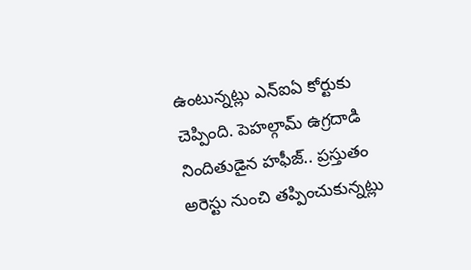ఉంటున్నట్లు ఎన్ఐఏ కోర్టుకు చెప్పింది. పెహల్గామ్ ఉగ్రదాడి నిందితుడైన హఫీజ్‌.. ప్రస్తుతం అరెస్టు నుంచి తప్పించుకున్నట్లు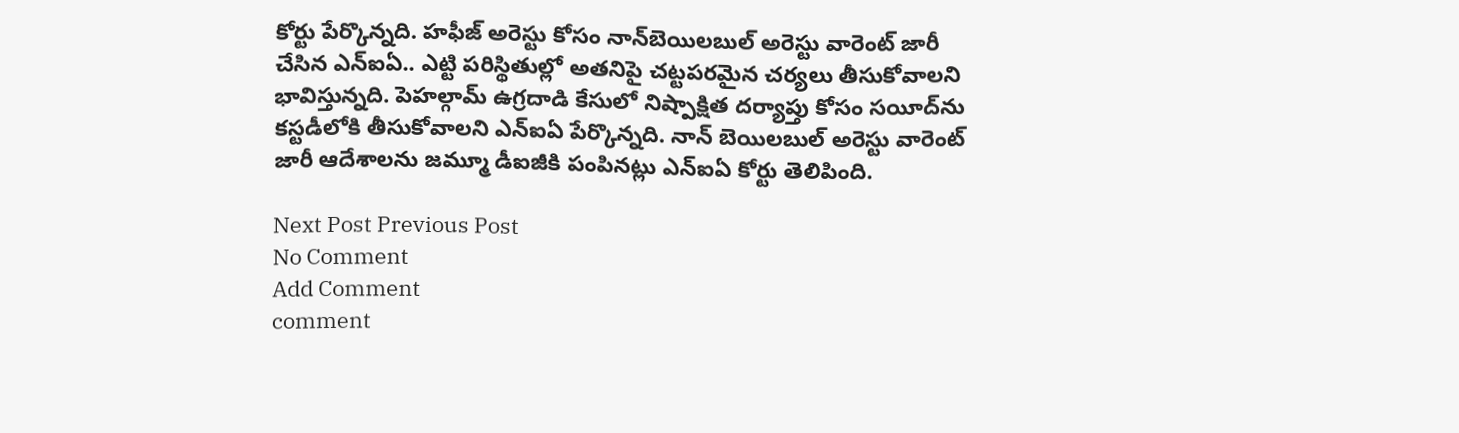కోర్టు పేర్కొన్నది. హఫీజ్ అరెస్టు కోసం నాన్‌బెయిలబుల్ అరెస్టు వారెంట్ జారీ చేసిన ఎన్ఐఏ.. ఎట్టి పరిస్థితుల్లో అతనిపై చట్టపరమైన చర్యలు తీసుకోవాలని భావిస్తున్నది. పెహల్గామ్ ఉగ్రదాడి కేసులో నిష్పాక్షిత దర్యాప్తు కోసం సయీద్‌ను కస్టడీలోకి తీసుకోవాలని ఎన్ఐఏ పేర్కొన్నది. నాన్ బెయిలబుల్ అరెస్టు వారెంట్ జారీ ఆదేశాలను జమ్మూ డీఐజీకి పంపినట్లు ఎన్ఐఏ కోర్టు తెలిపింది.

Next Post Previous Post
No Comment
Add Comment
comment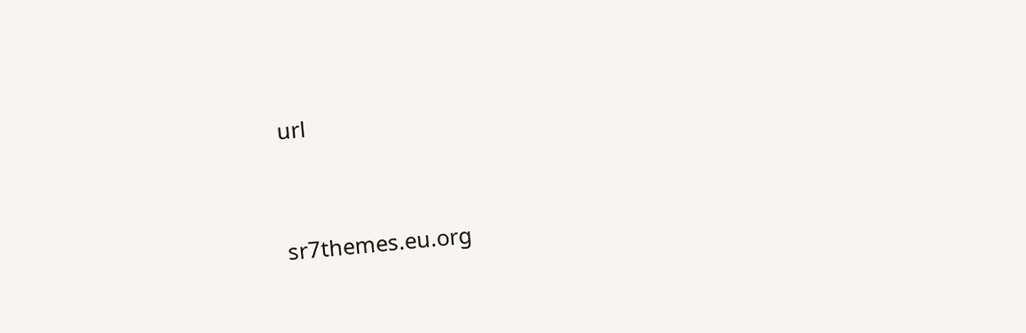url




sr7themes.eu.org